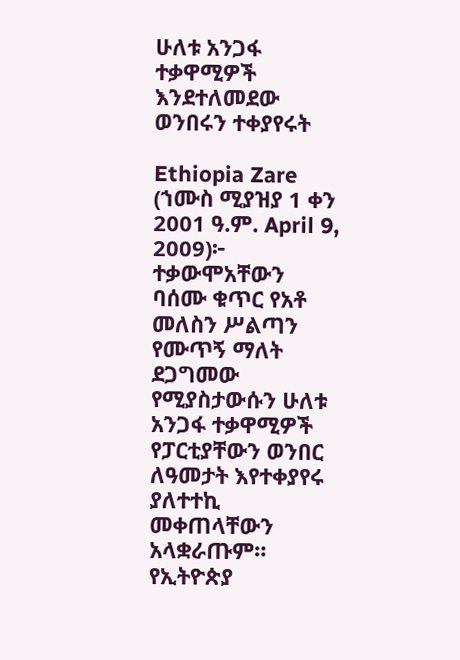ሁለቱ አንጋፋ ተቃዋሚዎች እንደተለመደው ወንበሩን ተቀያየሩት

Ethiopia Zare (ኀሙስ ሚያዝያ 1 ቀን 2001 ዓ.ም. April 9, 2009)፦ ተቃውሞአቸውን ባሰሙ ቁጥር የአቶ መለስን ሥልጣን የሙጥኝ ማለት ደጋግመው የሚያስታውሱን ሁለቱ አንጋፋ ተቃዋሚዎች የፓርቲያቸውን ወንበር ለዓመታት እየተቀያየሩ ያለተተኪ መቀጠላቸውን አላቋራጡም። የኢትዮጵያ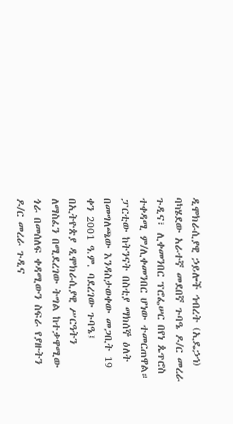ዲሞክራሲያዊ ኃይሎች ኅብረት (ኢዴኃኅ) ባካሄደው አራተኛ መደበኛ ጉባዔ ዶ/ር መረራ ጉዲና፣ ሊቀመንበር ፕሮፌሠር በየነ ጴጥሮስ ተቀዳሚ ም/ሊቀመንበር ሆነው ተመርጠዋል።
ፓርቲው ከትንናት በስቲያ ማክሰኞ ዕለት በመግለጫው እንዳስታወቀው መጋቢት 19 ቀን 2001 ዓ.ም. ባደረገው ጉባዔ፤ በኢትዮጵያ ዲሞክራሲያዊ ሥርዓትን ለማስፈን በሚደረገው ትግል ከተቃዋሚው ጎራ በመሰለፍ ቀዳሚውን ስፍራ የያዙትን ዶ/ር መረራ ጉዲና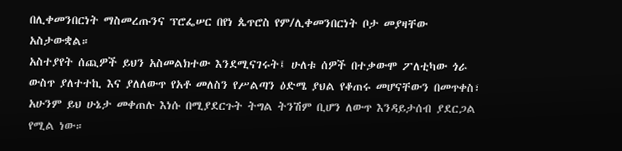በሊቀመንበርነት ማስመረጡንና ፕሮፌሠር በየነ ጴጥሮስ የም/ሊቀመንበርነት ቦታ መያዛቸው አስታውቋል።
አስተያየት ሰጪዎች ይህን አስመልክተው እንደሚናገሩት፤ ሁለቱ ሰዎች በተቃውሞ ፖለቲካው ጎራ ውስጥ ያለተተኪ እና ያለለውጥ የአቶ መለስን የሥልጣን ዕድሜ ያህል የቆጠሩ መሆናቸውን በመጥቀስ፣ አሁንም ይህ ሁኔታ መቀጠሉ እነሱ በሚያደርጉት ትግል ትንሽም ቢሆን ለውጥ እንዳይታሰብ ያደርጋል የሚል ነው።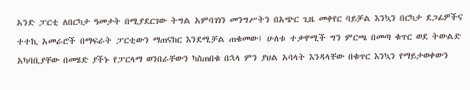አንድ ፓርቲ ለበርካታ ዓመታት በሚያደርገው ትግል አምባገነን መንግሥትን በአጭር ጊዜ መቀየር ባይቻል እንኳን በርካታ ደጋፊዎችና ተተኪ አመራሮች በማፍራት ፓርቲውን ማጠናከር እንደሚቻል ጠቁመው፤ ሁለቱ ተቃዋሚች ግን ምርጫ በመጣ ቁጥር ወደ ትውልድ አካባቢያቸው በመሄድ ያችኑ የፓርላማ ወንበራቸውን ካስጠበቁ በኋላ ምን ያህል አባላት እንዳላቸው በቁጥር እንኳን የማይታወቀውን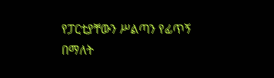የፓርቲያቸውን ሥልጣን የፊጥኝ በማለት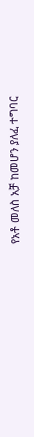የአቶ መለስ አቻ ከመሆን ያለፈ ተግባር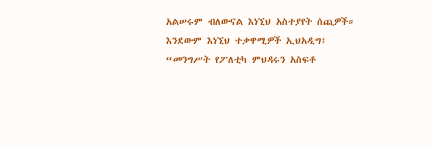አልሠሩም ብለውናል እነኚህ አስተያየት ሰጪዎች።
እንደውም እነኚህ ተቃዋሚዎች ኢህአዲግ፤ “መንግሥት የፖለቲካ ምህዳሩን አስፍቶ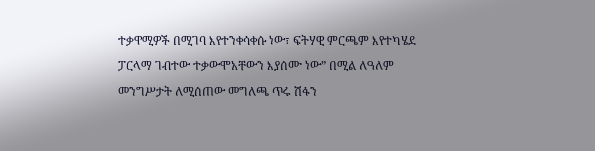ተቃዋሚዎች በሚገባ እየተንቀሳቀሱ ነው፣ ፍትሃዊ ምርጫም እየተካሄደ ፓርላማ ገብተው ተቃውሞአቸውን እያሰሙ ነው” በሚል ለዓለም መንግሥታት ለሚሰጠው መግለጫ ጥሩ ሽፋን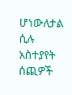ሆነውለታል ሲሉ አስተያየት ሰጪዎች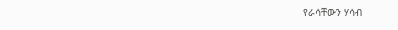የራሳቸውን ሃሳብ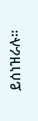ይሰነዝራሉ።